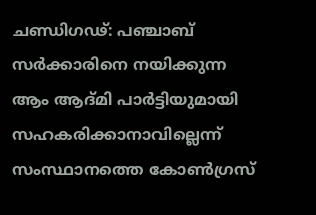ചണ്ഡിഗഢ്: പഞ്ചാബ് സർക്കാരിനെ നയിക്കുന്ന ആം ആദ്മി പാർട്ടിയുമായി സഹകരിക്കാനാവില്ലെന്ന് സംസ്ഥാനത്തെ കോൺഗ്രസ്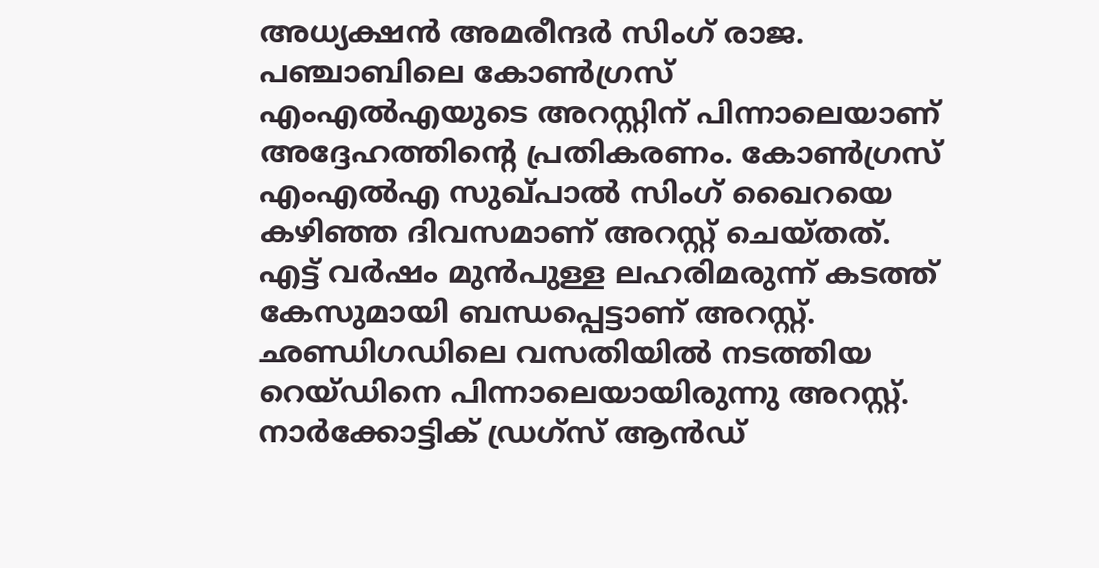അധ്യക്ഷൻ അമരീന്ദർ സിംഗ് രാജ. പഞ്ചാബിലെ കോൺഗ്രസ് എംഎൽഎയുടെ അറസ്റ്റിന് പിന്നാലെയാണ് അദ്ദേഹത്തിന്റെ പ്രതികരണം. കോൺഗ്രസ് എംഎൽഎ സുഖ്പാൽ സിംഗ് ഖൈറയെ കഴിഞ്ഞ ദിവസമാണ് അറസ്റ്റ് ചെയ്തത്. എട്ട് വർഷം മുൻപുള്ള ലഹരിമരുന്ന് കടത്ത് കേസുമായി ബന്ധപ്പെട്ടാണ് അറസ്റ്റ്.
ഛണ്ഡിഗഡിലെ വസതിയിൽ നടത്തിയ റെയ്ഡിനെ പിന്നാലെയായിരുന്നു അറസ്റ്റ്. നാർക്കോട്ടിക് ഡ്രഗ്സ് ആൻഡ്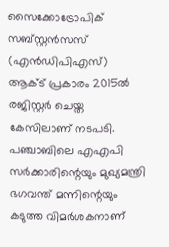സൈക്കോട്രോപിക് സബ്സ്റ്റൻസസ് (എൻഡിപിഎസ്) ആക്ട് പ്രകാരം 2015ൽ രജിസ്റ്റർ ചെയ്ത കേസിലാണ് നടപടി. പഞ്ചാബിലെ എഎപി സർക്കാരിന്റെയും മുഖ്യമന്ത്രി ഭഗവന്ത് മന്നിന്റെയും കടുത്ത വിമർശകനാണ്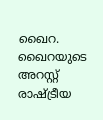ഖൈറ. ഖൈറയുടെ അറസ്റ്റ് രാഷ്ട്രീയ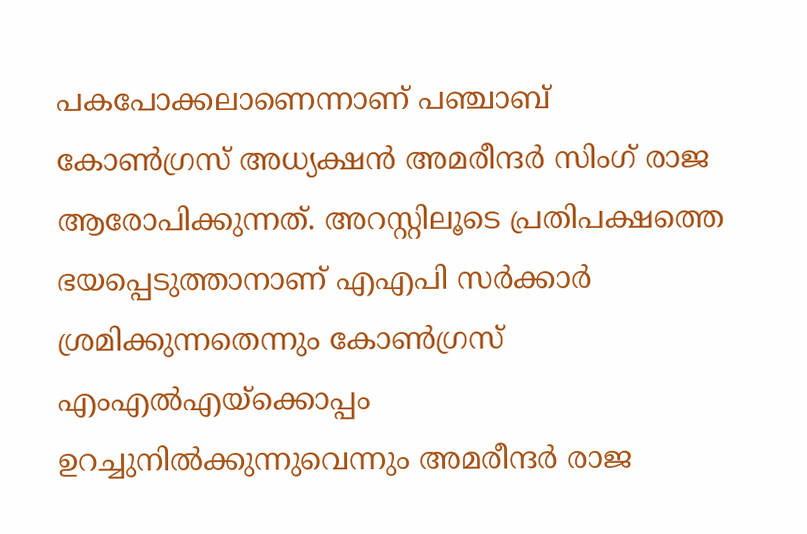പകപോക്കലാണെന്നാണ് പഞ്ചാബ് കോൺഗ്രസ് അധ്യക്ഷൻ അമരീന്ദർ സിംഗ് രാജ ആരോപിക്കുന്നത്. അറസ്റ്റിലൂടെ പ്രതിപക്ഷത്തെ ഭയപ്പെടുത്താനാണ് എഎപി സർക്കാർ ശ്രമിക്കുന്നതെന്നും കോൺഗ്രസ് എംഎൽഎയ്ക്കൊപ്പം ഉറച്ചുനിൽക്കുന്നുവെന്നും അമരീന്ദർ രാജ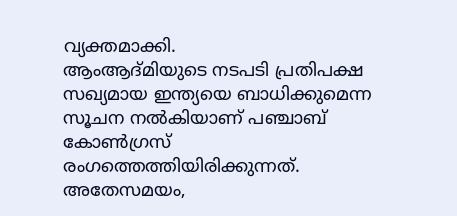വ്യക്തമാക്കി.
ആംആദ്മിയുടെ നടപടി പ്രതിപക്ഷ സഖ്യമായ ഇന്ത്യയെ ബാധിക്കുമെന്ന സൂചന നൽകിയാണ് പഞ്ചാബ് കോൺഗ്രസ് രംഗത്തെത്തിയിരിക്കുന്നത്. അതേസമയം,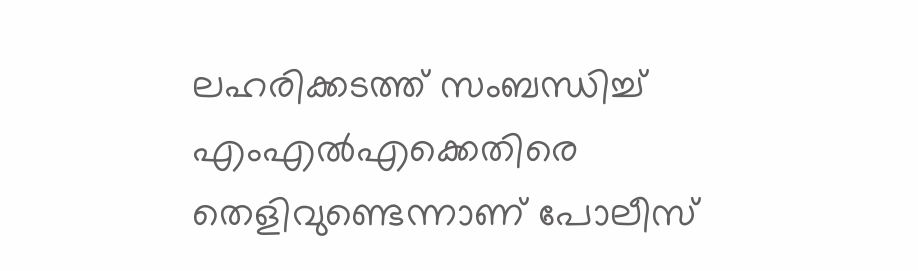ലഹരിക്കടത്ത് സംബന്ധിച്ച് എംഎൽഎക്കെതിരെ തെളിവുണ്ടെന്നാണ് പോലീസ്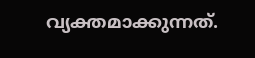വ്യക്തമാക്കുന്നത്.